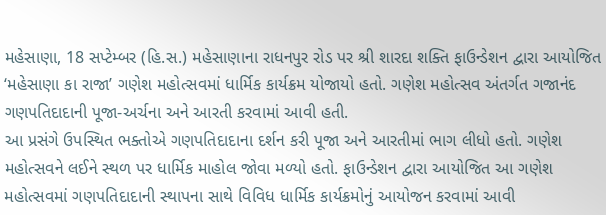મહેસાણા, 18 સપ્ટેમ્બર (હિ.સ.) મહેસાણાના રાધનપુર રોડ પર શ્રી શારદા શક્તિ ફાઉન્ડેશન દ્વારા આયોજિત ‘મહેસાણા કા રાજા’ ગણેશ મહોત્સવમાં ધાર્મિક કાર્યક્રમ યોજાયો હતો. ગણેશ મહોત્સવ અંતર્ગત ગજાનંદ ગણપતિદાદાની પૂજા-અર્ચના અને આરતી કરવામાં આવી હતી.
આ પ્રસંગે ઉપસ્થિત ભક્તોએ ગણપતિદાદાના દર્શન કરી પૂજા અને આરતીમાં ભાગ લીધો હતો. ગણેશ મહોત્સવને લઈને સ્થળ પર ધાર્મિક માહોલ જોવા મળ્યો હતો. ફાઉન્ડેશન દ્વારા આયોજિત આ ગણેશ મહોત્સવમાં ગણપતિદાદાની સ્થાપના સાથે વિવિધ ધાર્મિક કાર્યક્રમોનું આયોજન કરવામાં આવી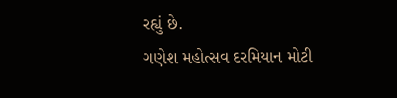રહ્યું છે.
ગણેશ મહોત્સવ દરમિયાન મોટી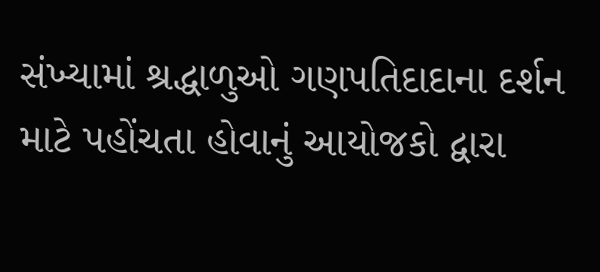સંખ્યામાં શ્રદ્ધાળુઓ ગણપતિદાદાના દર્શન માટે પહોંચતા હોવાનું આયોજકો દ્વારા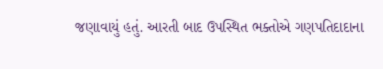જણાવાયું હતું. આરતી બાદ ઉપસ્થિત ભક્તોએ ગણપતિદાદાના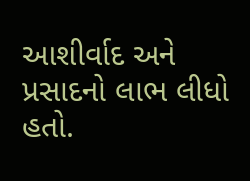આશીર્વાદ અને પ્રસાદનો લાભ લીધો હતો.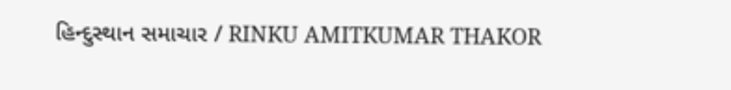હિન્દુસ્થાન સમાચાર / RINKU AMITKUMAR THAKOR